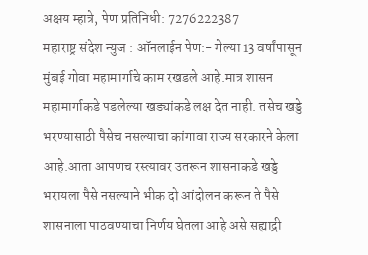अक्षय म्हात्रे, पेण प्रतिनिधी: 7276222387
महाराष्ट्र संदेश न्युज : ऑनलाईन पेण:- गेल्या 13 वर्षांपासून मुंबई गोवा महामार्गाचे काम रखडले आहे.मात्र शासन महामार्गाकडे पडलेल्या खड्यांकडे लक्ष देत नाही. तसेच खड्डे भरण्यासाठी पैसेच नसल्याचा कांगावा राज्य सरकारने केला आहे.आता आपणच रस्त्यावर उतरून शासनाकडे खड्डे भरायला पैसे नसल्याने भीक दो आंदोलन करून ते पैसे शासनाला पाठवण्याचा निर्णय घेतला आहे असे सह्याद्री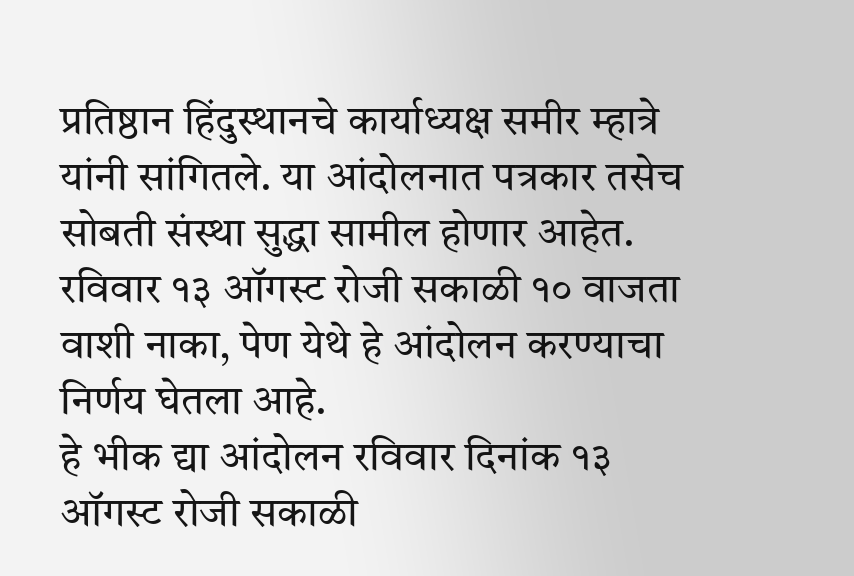प्रतिष्ठान हिंदुस्थानचे कार्याध्यक्ष समीर म्हात्रे यांनी सांगितले. या आंदोलनात पत्रकार तसेच सोबती संस्था सुद्धा सामील होणार आहेत. रविवार १३ ऑगस्ट रोजी सकाळी १० वाजता वाशी नाका, पेण येथे हे आंदोलन करण्याचा निर्णय घेतला आहे.
हे भीक द्या आंदोलन रविवार दिनांक १३ ऑगस्ट रोजी सकाळी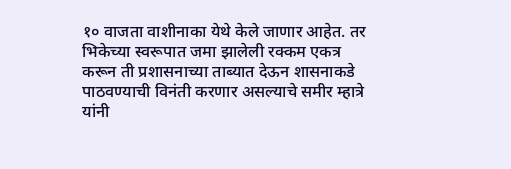१० वाजता वाशीनाका येथे केले जाणार आहेत. तर भिकेच्या स्वरूपात जमा झालेली रक्कम एकत्र करून ती प्रशासनाच्या ताब्यात देऊन शासनाकडे पाठवण्याची विनंती करणार असल्याचे समीर म्हात्रे यांनी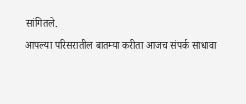सांगितले.
आपल्या परिसरातील बातम्या करीता आजच संपर्क साधावा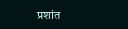प्रशांत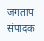जगताप संपादक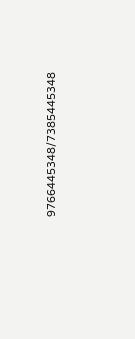9766445348/7385445348